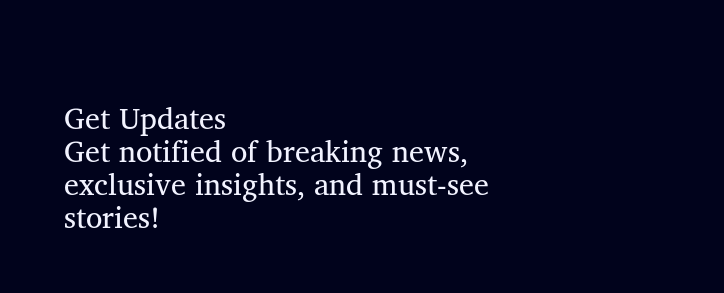Get Updates
Get notified of breaking news, exclusive insights, and must-see stories!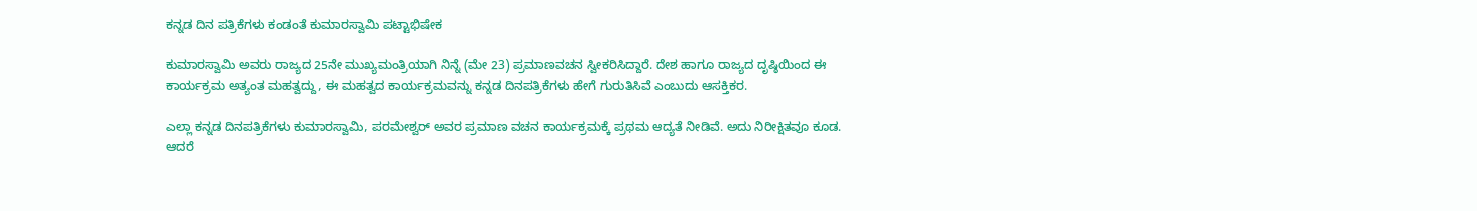ಕನ್ನಡ ದಿನ ಪತ್ರಿಕೆಗಳು ಕಂಡಂತೆ ಕುಮಾರಸ್ವಾಮಿ ಪಟ್ಟಾಭಿಷೇಕ

ಕುಮಾರಸ್ವಾಮಿ ಅವರು ರಾಜ್ಯದ 25ನೇ ಮುಖ್ಯಮಂತ್ರಿಯಾಗಿ ನಿನ್ನೆ (ಮೇ 23) ಪ್ರಮಾಣವಚನ ಸ್ವೀಕರಿಸಿದ್ದಾರೆ. ದೇಶ ಹಾಗೂ ರಾಜ್ಯದ ದೃಷ್ಠಿಯಿಂದ ಈ ಕಾರ್ಯಕ್ರಮ ಅತ್ಯಂತ ಮಹತ್ವದ್ದು, ಈ ಮಹತ್ವದ ಕಾರ್ಯಕ್ರಮವನ್ನು ಕನ್ನಡ ದಿನಪತ್ರಿಕೆಗಳು ಹೇಗೆ ಗುರುತಿಸಿವೆ ಎಂಬುದು ಆಸಕ್ತಿಕರ.

ಎಲ್ಲಾ ಕನ್ನಡ ದಿನಪತ್ರಿಕೆಗಳು ಕುಮಾರಸ್ವಾಮಿ, ಪರಮೇಶ್ವರ್ ಅವರ ಪ್ರಮಾಣ ವಚನ ಕಾರ್ಯಕ್ರಮಕ್ಕೆ ಪ್ರಥಮ ಆದ್ಯತೆ ನೀಡಿವೆ. ಅದು ನಿರೀಕ್ಷಿತವೂ ಕೂಡ. ಆದರೆ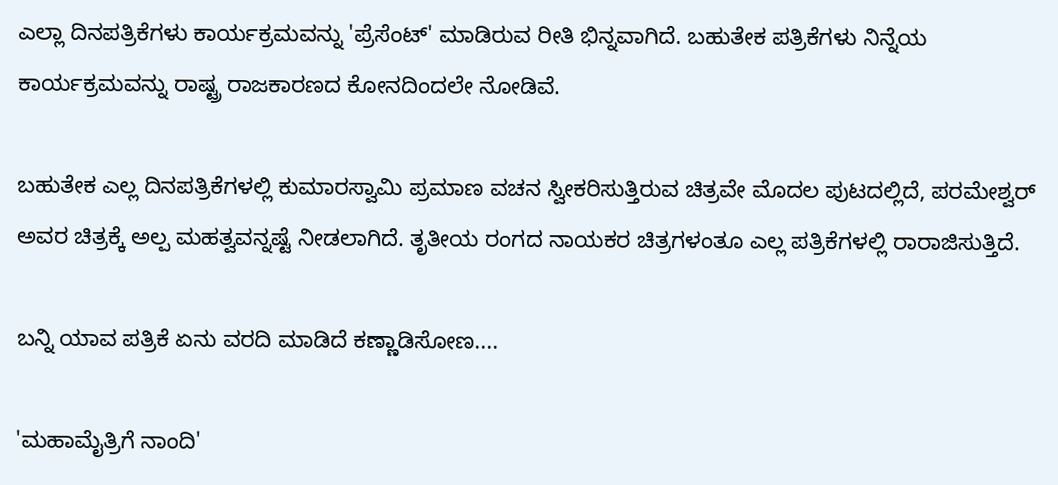ಎಲ್ಲಾ ದಿನಪತ್ರಿಕೆಗಳು ಕಾರ್ಯಕ್ರಮವನ್ನು 'ಪ್ರೆಸೆಂಟ್' ಮಾಡಿರುವ ರೀತಿ ಭಿನ್ನವಾಗಿದೆ. ಬಹುತೇಕ ಪತ್ರಿಕೆಗಳು ನಿನ್ನೆಯ ಕಾರ್ಯಕ್ರಮವನ್ನು ರಾಷ್ಟ್ರ ರಾಜಕಾರಣದ ಕೋನದಿಂದಲೇ ನೋಡಿವೆ.

ಬಹುತೇಕ ಎಲ್ಲ ದಿನಪತ್ರಿಕೆಗಳಲ್ಲಿ ಕುಮಾರಸ್ವಾಮಿ ಪ್ರಮಾಣ ವಚನ ಸ್ವೀಕರಿಸುತ್ತಿರುವ ಚಿತ್ರವೇ ಮೊದಲ ಪುಟದಲ್ಲಿದೆ, ಪರಮೇಶ್ವರ್ ಅವರ ಚಿತ್ರಕ್ಕೆ ಅಲ್ಪ ಮಹತ್ವವನ್ನಷ್ಟೆ ನೀಡಲಾಗಿದೆ. ತೃತೀಯ ರಂಗದ ನಾಯಕರ ಚಿತ್ರಗಳಂತೂ ಎಲ್ಲ ಪತ್ರಿಕೆಗಳಲ್ಲಿ ರಾರಾಜಿಸುತ್ತಿದೆ.

ಬನ್ನಿ ಯಾವ ಪತ್ರಿಕೆ ಏನು ವರದಿ ಮಾಡಿದೆ ಕಣ್ಣಾಡಿಸೋಣ....

'ಮಹಾಮೈತ್ರಿಗೆ ನಾಂದಿ'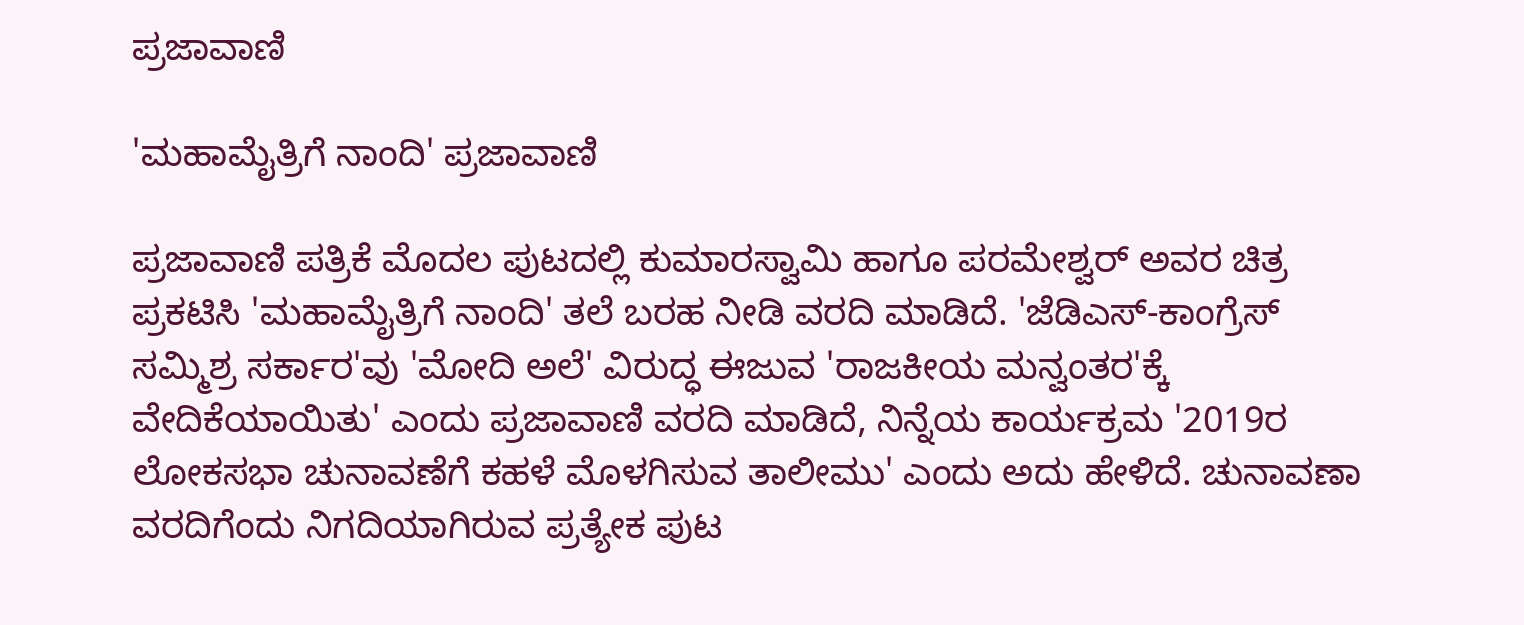ಪ್ರಜಾವಾಣಿ

'ಮಹಾಮೈತ್ರಿಗೆ ನಾಂದಿ' ಪ್ರಜಾವಾಣಿ

ಪ್ರಜಾವಾಣಿ ಪತ್ರಿಕೆ ಮೊದಲ ಪುಟದಲ್ಲಿ ಕುಮಾರಸ್ವಾಮಿ ಹಾಗೂ ಪರಮೇಶ್ವರ್ ಅವರ ಚಿತ್ರ ಪ್ರಕಟಿಸಿ 'ಮಹಾಮೈತ್ರಿಗೆ ನಾಂದಿ' ತಲೆ ಬರಹ ನೀಡಿ ವರದಿ ಮಾಡಿದೆ. 'ಜೆಡಿಎಸ್‌-ಕಾಂಗ್ರೆಸ್‌ ಸಮ್ಮಿಶ್ರ ಸರ್ಕಾರ'ವು 'ಮೋದಿ ಅಲೆ' ವಿರುದ್ಧ ಈಜುವ 'ರಾಜಕೀಯ ಮನ್ವಂತರ'ಕ್ಕೆ ವೇದಿಕೆಯಾಯಿತು' ಎಂದು ಪ್ರಜಾವಾಣಿ ವರದಿ ಮಾಡಿದೆ, ನಿನ್ನೆಯ ಕಾರ್ಯಕ್ರಮ '2019ರ ಲೋಕಸಭಾ ಚುನಾವಣೆಗೆ ಕಹಳೆ ಮೊಳಗಿಸುವ ತಾಲೀಮು' ಎಂದು ಅದು ಹೇಳಿದೆ. ಚುನಾವಣಾ ವರದಿಗೆಂದು ನಿಗದಿಯಾಗಿರುವ ಪ್ರತ್ಯೇಕ ಪುಟ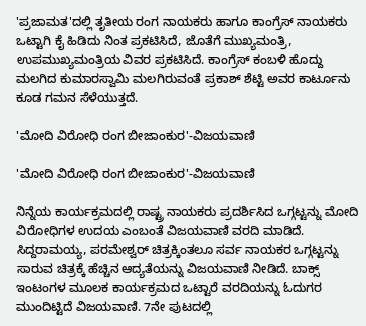'ಪ್ರಜಾಮತ'ದಲ್ಲಿ ತೃತೀಯ ರಂಗ ನಾಯಕರು ಹಾಗೂ ಕಾಂಗ್ರೆಸ್ ನಾಯಕರು ಒಟ್ಟಾಗಿ ಕೈ ಹಿಡಿದು ನಿಂತ ಪ್ರಕಟಿಸಿದೆ, ಜೊತೆಗೆ ಮುಖ್ಯಮಂತ್ರಿ, ಉಪಮುಖ್ಯಮಂತ್ರಿಯ ವಿವರ ಪ್ರಕಟಿಸಿದೆ. ಕಾಂಗ್ರೆಸ್‌ ಕಂಬಳಿ ಹೊದ್ದು ಮಲಗಿದ ಕುಮಾರಸ್ವಾಮಿ ಮಲಗಿರುವಂತೆ ಪ್ರಕಾಶ್ ಶೆಟ್ಟಿ ಅವರ ಕಾರ್ಟೂನು ಕೂಡ ಗಮನ ಸೆಳೆಯುತ್ತದೆ.

'ಮೋದಿ ವಿರೋಧಿ ರಂಗ ಬೀಜಾಂಕುರ'-ವಿಜಯವಾಣಿ

'ಮೋದಿ ವಿರೋಧಿ ರಂಗ ಬೀಜಾಂಕುರ'-ವಿಜಯವಾಣಿ

ನಿನ್ನೆಯ ಕಾರ್ಯಕ್ರಮದಲ್ಲಿ ರಾಷ್ಟ್ರ ನಾಯಕರು ಪ್ರದರ್ಶಿಸಿದ ಒಗ್ಗಟ್ಟನ್ನು ಮೋದಿ ವಿರೋಧಿಗಳ ಉದಯ ಎಂಬಂತೆ ವಿಜಯವಾಣಿ ವರದಿ ಮಾಡಿದೆ. ಸಿದ್ದರಾಮಯ್ಯ, ಪರಮೇಶ್ವರ್ ಚಿತ್ರಕ್ಕಿಂತಲೂ ಸರ್ವ ನಾಯಕರ ಒಗ್ಗಟ್ಟನ್ನು ಸಾರುವ ಚಿತ್ರಕ್ಕೆ ಹೆಚ್ಚಿನ ಆದ್ಯತೆಯನ್ನು ವಿಜಯವಾಣಿ ನೀಡಿದೆ. ಬಾಕ್ಸ್‌ ಇಂಟಂಗಳ ಮೂಲಕ ಕಾರ್ಯಕ್ರಮದ ಒಟ್ಟಾರೆ ವರದಿಯನ್ನು ಓದುಗರ ಮುಂದಿಟ್ಟಿದೆ ವಿಜಯವಾಣಿ. 7ನೇ ಪುಟದಲ್ಲಿ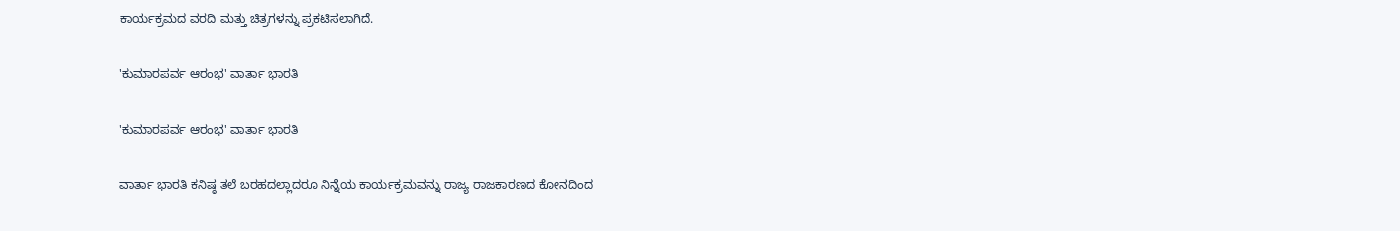ಕಾರ್ಯಕ್ರಮದ ವರದಿ ಮತ್ತು ಚಿತ್ರಗಳನ್ನು ಪ್ರಕಟಿಸಲಾಗಿದೆ.

'ಕುಮಾರಪರ್ವ ಆರಂಭ' ವಾರ್ತಾ ಭಾರತಿ

'ಕುಮಾರಪರ್ವ ಆರಂಭ' ವಾರ್ತಾ ಭಾರತಿ

ವಾರ್ತಾ ಭಾರತಿ ಕನಿಷ್ಠ ತಲೆ ಬರಹದಲ್ಲಾದರೂ ನಿನ್ನೆಯ ಕಾರ್ಯಕ್ರಮವನ್ನು ರಾಜ್ಯ ರಾಜಕಾರಣದ ಕೋನದಿಂದ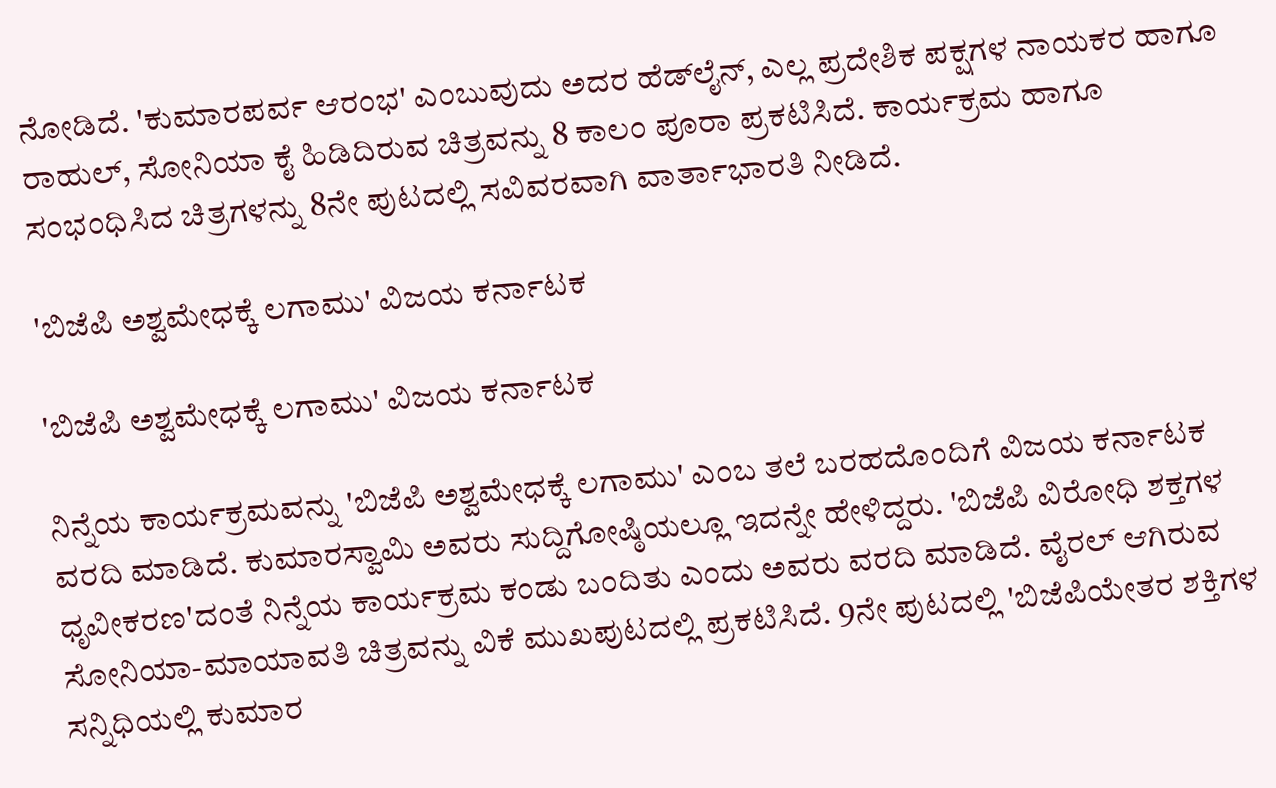ನೋಡಿದೆ. 'ಕುಮಾರಪರ್ವ ಆರಂಭ' ಎಂಬುವುದು ಅದರ ಹೆಡ್‌ಲೈನ್, ಎಲ್ಲ ಪ್ರದೇಶಿಕ ಪಕ್ಷಗಳ ನಾಯಕರ ಹಾಗೂ ರಾಹುಲ್, ಸೋನಿಯಾ ಕೈ ಹಿಡಿದಿರುವ ಚಿತ್ರವನ್ನು 8 ಕಾಲಂ ಪೂರಾ ಪ್ರಕಟಿಸಿದೆ. ಕಾರ್ಯಕ್ರಮ ಹಾಗೂ ಸಂಭಂಧಿಸಿದ ಚಿತ್ರಗಳನ್ನು 8ನೇ ಪುಟದಲ್ಲಿ ಸವಿವರವಾಗಿ ವಾರ್ತಾಭಾರತಿ ನೀಡಿದೆ.

'ಬಿಜೆಪಿ ಅಶ್ವಮೇಧಕ್ಕೆ ಲಗಾಮು' ವಿಜಯ ಕರ್ನಾಟಕ

'ಬಿಜೆಪಿ ಅಶ್ವಮೇಧಕ್ಕೆ ಲಗಾಮು' ವಿಜಯ ಕರ್ನಾಟಕ

ನಿನ್ನೆಯ ಕಾರ್ಯಕ್ರಮವನ್ನು 'ಬಿಜೆಪಿ ಅಶ್ವಮೇಧಕ್ಕೆ ಲಗಾಮು' ಎಂಬ ತಲೆ ಬರಹದೊಂದಿಗೆ ವಿಜಯ ಕರ್ನಾಟಕ ವರದಿ ಮಾಡಿದೆ. ಕುಮಾರಸ್ವಾಮಿ ಅವರು ಸುದ್ದಿಗೋಷ್ಠಿಯಲ್ಲೂ ಇದನ್ನೇ ಹೇಳಿದ್ದರು. 'ಬಿಜೆಪಿ ವಿರೋಧಿ ಶಕ್ತಗಳ ಧೃವೀಕರಣ'ದಂತೆ ನಿನ್ನೆಯ ಕಾರ್ಯಕ್ರಮ ಕಂಡು ಬಂದಿತು ಎಂದು ಅವರು ವರದಿ ಮಾಡಿದೆ. ವೈರಲ್ ಆಗಿರುವ ಸೋನಿಯಾ-ಮಾಯಾವತಿ ಚಿತ್ರವನ್ನು ವಿಕೆ ಮುಖಪುಟದಲ್ಲಿ ಪ್ರಕಟಿಸಿದೆ. 9ನೇ ಪುಟದಲ್ಲಿ 'ಬಿಜೆಪಿಯೇತರ ಶಕ್ತಿಗಳ ಸನ್ನಿಧಿಯಲ್ಲಿ ಕುಮಾರ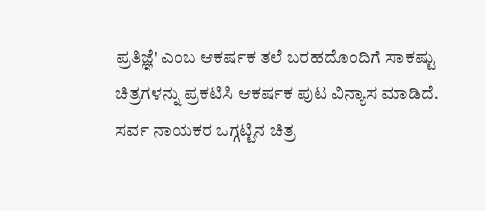ಪ್ರತಿಜ್ಞೆ' ಎಂಬ ಆಕರ್ಷಕ ತಲೆ ಬರಹದೊಂದಿಗೆ ಸಾಕಷ್ಟು ಚಿತ್ರಗಳನ್ನು ಪ್ರಕಟಿಸಿ ಆಕರ್ಷಕ ಪುಟ ವಿನ್ಯಾಸ ಮಾಡಿದೆ. ಸರ್ವ ನಾಯಕರ ಒಗ್ಗಟ್ಟಿನ ಚಿತ್ರ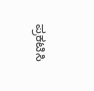ಪ್ರಕಟಿಸಿ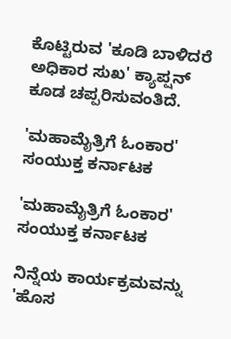ಕೊಟ್ಟಿರುವ 'ಕೂಡಿ ಬಾಳಿದರೆ ಅಧಿಕಾರ ಸುಖ' ಕ್ಯಾಪ್ಷನ್ ಕೂಡ ಚಪ್ಪರಿಸುವಂತಿದೆ.

'ಮಹಾಮೈತ್ರಿಗೆ ಓಂಕಾರ' ಸಂಯುಕ್ತ ಕರ್ನಾಟಕ

'ಮಹಾಮೈತ್ರಿಗೆ ಓಂಕಾರ' ಸಂಯುಕ್ತ ಕರ್ನಾಟಕ

ನಿನ್ನೆಯ ಕಾರ್ಯಕ್ರಮವನ್ನು 'ಹೊಸ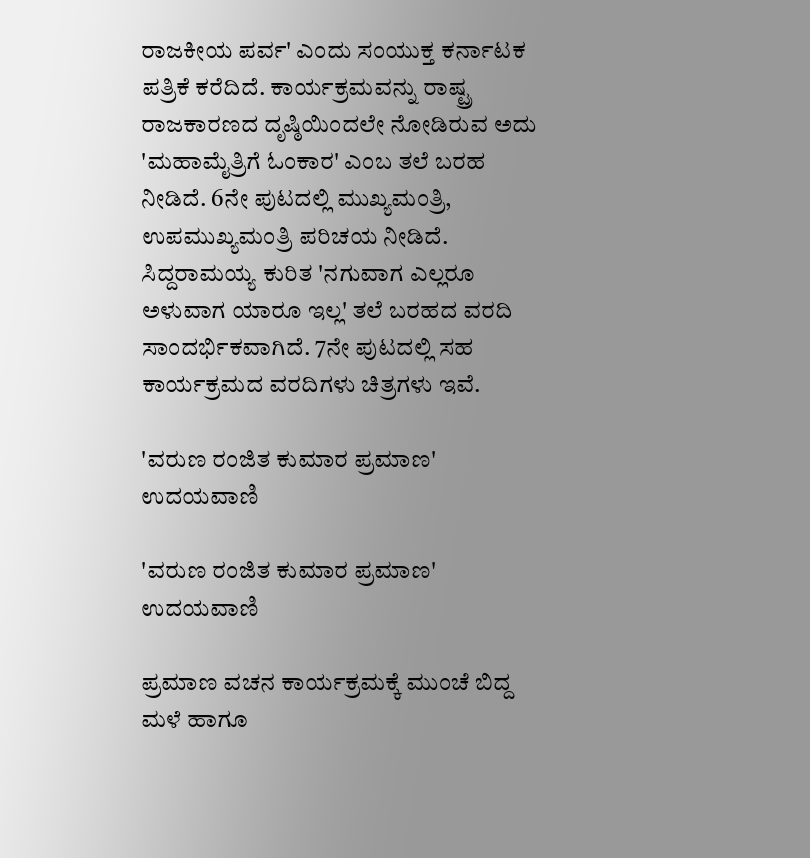ರಾಜಕೀಯ ಪರ್ವ' ಎಂದು ಸಂಯುಕ್ತ ಕರ್ನಾಟಕ ಪತ್ರಿಕೆ ಕರೆದಿದೆ. ಕಾರ್ಯಕ್ರಮವನ್ನು ರಾಷ್ಟ್ರ ರಾಜಕಾರಣದ ದೃಷ್ಠಿಯಿಂದಲೇ ನೋಡಿರುವ ಅದು 'ಮಹಾಮೈತ್ರಿಗೆ ಓಂಕಾರ' ಎಂಬ ತಲೆ ಬರಹ ನೀಡಿದೆ. 6ನೇ ಪುಟದಲ್ಲಿ ಮುಖ್ಯಮಂತ್ರಿ, ಉಪಮುಖ್ಯಮಂತ್ರಿ ಪರಿಚಯ ನೀಡಿದೆ. ಸಿದ್ದರಾಮಯ್ಯ ಕುರಿತ 'ನಗುವಾಗ ಎಲ್ಲರೂ ಅಳುವಾಗ ಯಾರೂ ಇಲ್ಲ' ತಲೆ ಬರಹದ ವರದಿ ಸಾಂದರ್ಭಿಕವಾಗಿದೆ. 7ನೇ ಪುಟದಲ್ಲಿ ಸಹ ಕಾರ್ಯಕ್ರಮದ ವರದಿಗಳು ಚಿತ್ರಗಳು ಇವೆ.

'ವರುಣ ರಂಜಿತ ಕುಮಾರ ಪ್ರಮಾಣ' ಉದಯವಾಣಿ

'ವರುಣ ರಂಜಿತ ಕುಮಾರ ಪ್ರಮಾಣ' ಉದಯವಾಣಿ

ಪ್ರಮಾಣ ವಚನ ಕಾರ್ಯಕ್ರಮಕ್ಕೆ ಮುಂಚೆ ಬಿದ್ದ ಮಳೆ ಹಾಗೂ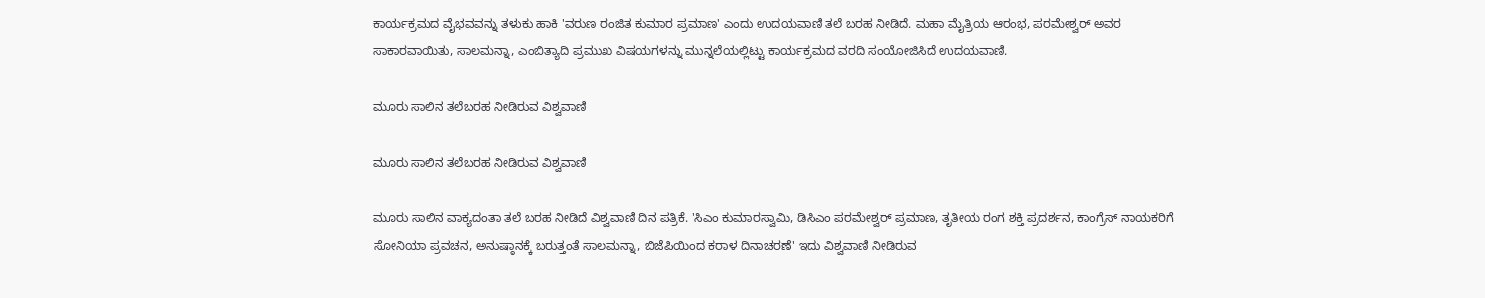ಕಾರ್ಯಕ್ರಮದ ವೈಭವವನ್ನು ತಳುಕು ಹಾಕಿ 'ವರುಣ ರಂಜಿತ ಕುಮಾರ ಪ್ರಮಾಣ' ಎಂದು ಉದಯವಾಣಿ ತಲೆ ಬರಹ ನೀಡಿದೆ. ಮಹಾ ಮೈತ್ರಿಯ ಆರಂಭ, ಪರಮೇಶ್ವರ್ ಅವರ ಸಾಕಾರವಾಯಿತು, ಸಾಲಮನ್ನಾ, ಎಂಬಿತ್ಯಾದಿ ಪ್ರಮುಖ ವಿಷಯಗಳನ್ನು ಮುನ್ನಲೆಯಲ್ಲಿಟ್ಟು ಕಾರ್ಯಕ್ರಮದ ವರದಿ ಸಂಯೋಜಿಸಿದೆ ಉದಯವಾಣಿ.

ಮೂರು ಸಾಲಿನ ತಲೆಬರಹ ನೀಡಿರುವ ವಿಶ್ವವಾಣಿ

ಮೂರು ಸಾಲಿನ ತಲೆಬರಹ ನೀಡಿರುವ ವಿಶ್ವವಾಣಿ

ಮೂರು ಸಾಲಿನ ವಾಕ್ಯದಂತಾ ತಲೆ ಬರಹ ನೀಡಿದೆ ವಿಶ್ವವಾಣಿ ದಿನ ಪತ್ರಿಕೆ. 'ಸಿಎಂ ಕುಮಾರಸ್ವಾಮಿ, ಡಿಸಿಎಂ ಪರಮೇಶ್ವರ್ ಪ್ರಮಾಣ, ತೃತೀಯ ರಂಗ ಶಕ್ತಿ ಪ್ರದರ್ಶನ, ಕಾಂಗ್ರೆಸ್ ನಾಯಕರಿಗೆ ಸೋನಿಯಾ ಪ್ರವಚನ, ಅನುಷ್ಠಾನಕ್ಕೆ ಬರುತ್ತಂತೆ ಸಾಲಮನ್ನಾ, ಬಿಜೆಪಿಯಿಂದ ಕರಾಳ ದಿನಾಚರಣೆ' ಇದು ವಿಶ್ವವಾಣಿ ನೀಡಿರುವ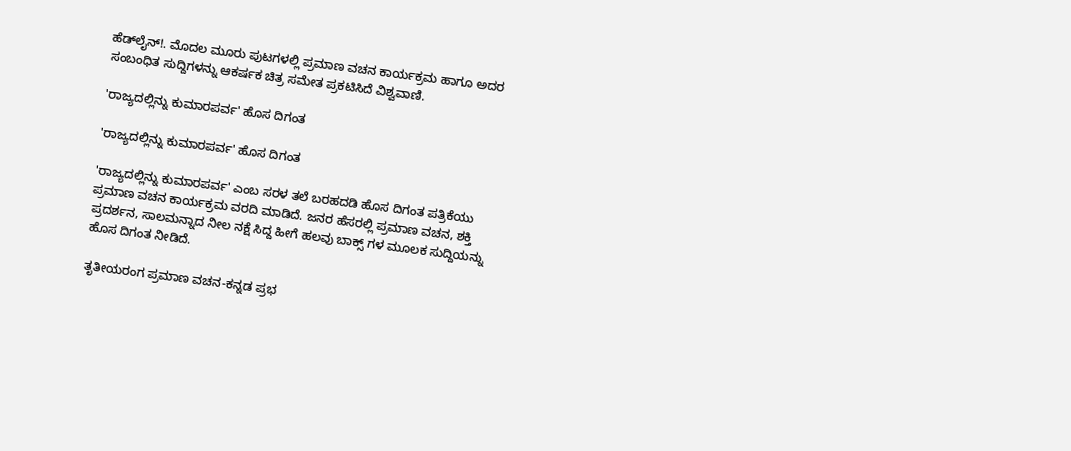ಹೆಡ್‌ಲೈನ್‌!. ಮೊದಲ ಮೂರು ಪುಟಗಳಲ್ಲಿ ಪ್ರಮಾಣ ವಚನ ಕಾರ್ಯಕ್ರಮ ಹಾಗೂ ಅದರ ಸಂಬಂಧಿತ ಸುದ್ದಿಗಳನ್ನು ಆಕರ್ಷಕ ಚಿತ್ರ ಸಮೇತ ಪ್ರಕಟಿಸಿದೆ ವಿಶ್ವವಾಣಿ.

'ರಾಜ್ಯದಲ್ಲಿನ್ನು ಕುಮಾರಪರ್ವ' ಹೊಸ ದಿಗಂತ

'ರಾಜ್ಯದಲ್ಲಿನ್ನು ಕುಮಾರಪರ್ವ' ಹೊಸ ದಿಗಂತ

'ರಾಜ್ಯದಲ್ಲಿನ್ನು ಕುಮಾರಪರ್ವ' ಎಂಬ ಸರಳ ತಲೆ ಬರಹದಡಿ ಹೊಸ ದಿಗಂತ ಪತ್ರಿಕೆಯು ಪ್ರಮಾಣ ವಚನ ಕಾರ್ಯಕ್ರಮ ವರದಿ ಮಾಡಿದೆ. ಜನರ ಹೆಸರಲ್ಲಿ ಪ್ರಮಾಣ ವಚನ, ಶಕ್ತಿ ಪ್ರದರ್ಶನ, ಸಾಲಮನ್ನಾದ ನೀಲ ನಕ್ಷೆ ಸಿದ್ದ ಹೀಗೆ ಹಲವು ಬಾಕ್ಸ್‌ ಗಳ ಮೂಲಕ ಸುದ್ದಿಯನ್ನು ಹೊಸ ದಿಗಂತ ನೀಡಿದೆ.

ತೃತೀಯರಂಗ ಪ್ರಮಾಣ ವಚನ-ಕನ್ನಡ ಪ್ರಭ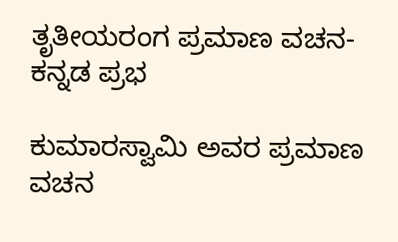ತೃತೀಯರಂಗ ಪ್ರಮಾಣ ವಚನ-ಕನ್ನಡ ಪ್ರಭ

ಕುಮಾರಸ್ವಾಮಿ ಅವರ ಪ್ರಮಾಣ ವಚನ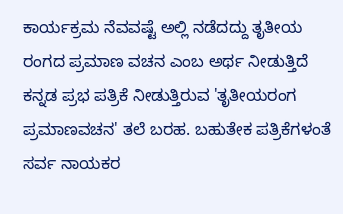ಕಾರ್ಯಕ್ರಮ ನೆವವಷ್ಟೆ ಅಲ್ಲಿ ನಡೆದದ್ದು ತೃತೀಯ ರಂಗದ ಪ್ರಮಾಣ ವಚನ ಎಂಬ ಅರ್ಥ ನೀಡುತ್ತಿದೆ ಕನ್ನಡ ಪ್ರಭ ಪತ್ರಿಕೆ ನೀಡುತ್ತಿರುವ 'ತೃತೀಯರಂಗ ಪ್ರಮಾಣವಚನ' ತಲೆ ಬರಹ. ಬಹುತೇಕ ಪತ್ರಿಕೆಗಳಂತೆ ಸರ್ವ ನಾಯಕರ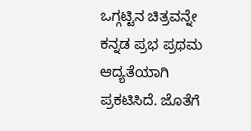ಒಗ್ಗಟ್ಟಿನ ಚಿತ್ರವನ್ನೇ ಕನ್ನಡ ಪ್ರಭ ಪ್ರಥಮ ಆದ್ಯತೆಯಾಗಿ ಪ್ರಕಟಿಸಿದೆ. ಜೊತೆಗೆ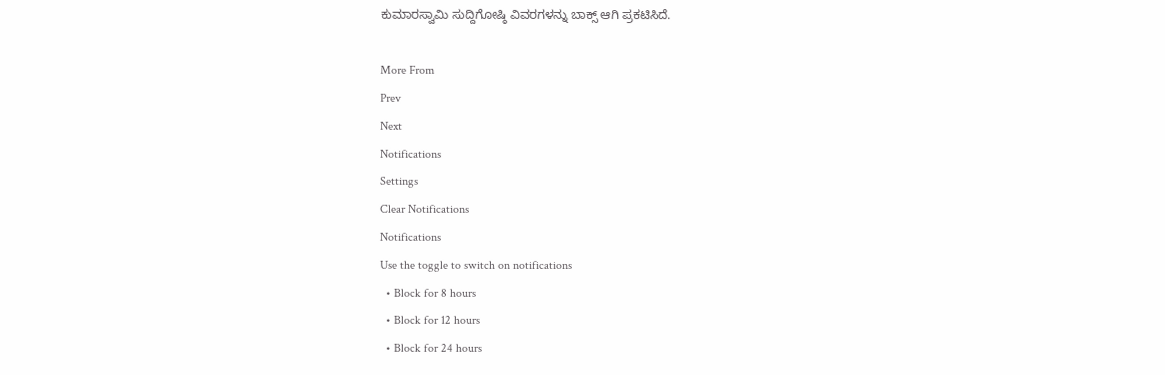ಕುಮಾರಸ್ವಾಮಿ ಸುದ್ದಿಗೋಷ್ಠಿ ವಿವರಗಳನ್ನು ಬಾಕ್ಸ್‌ ಆಗಿ ಪ್ರಕಟಿಸಿದೆ.

More From
Prev
Next
Notifications
Settings
Clear Notifications
Notifications
Use the toggle to switch on notifications
  • Block for 8 hours
  • Block for 12 hours
  • Block for 24 hours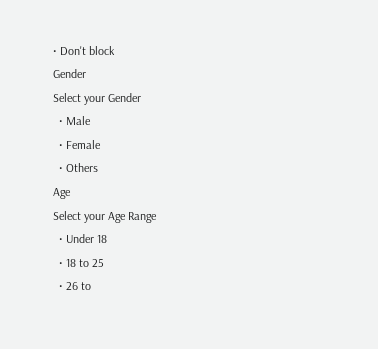• Don't block
Gender
Select your Gender
  • Male
  • Female
  • Others
Age
Select your Age Range
  • Under 18
  • 18 to 25
  • 26 to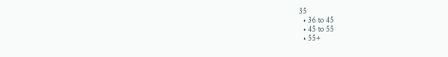35
  • 36 to 45
  • 45 to 55
  • 55+